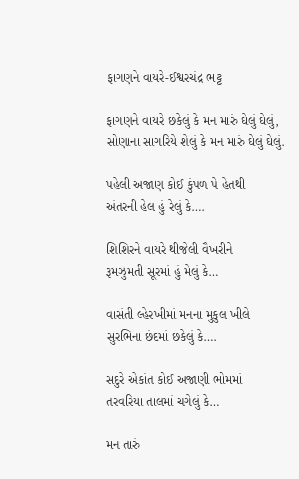ફાગણને વાયરે-ઈશ્વરચંદ્ર ભટ્ટ

ફાગણને વાયરે છકેલું કે મન મારું ઘેલું ઘેલું,
સોણાના સાગરિયે શેલું કે મન મારું ઘેલું ઘેલું.

પહેલી અજાણ કોઈ કુંપળ પે હેતથી
અંતરની હેલ હું રેલું કે….

શિશિરને વાયરે થીજેલી વૈખરીને
રૂમઝુમતી સૂરમાં હું મેલું કે…

વાસંતી લ્હેરખીમાં મનના મુકુલ ખીલે
સુરભિના છંદમાં છકેલું કે….

સદુરે એકાંત કોઈ અજાણી ભોમમાં
તરવરિયા તાલમાં ચગેલું કે…

મન તારું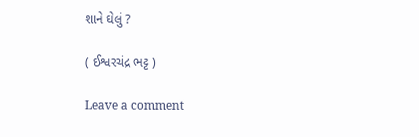શાને ઘેલું ?

( ઈશ્વરચંદ્ર ભટ્ટ )

Leave a comment